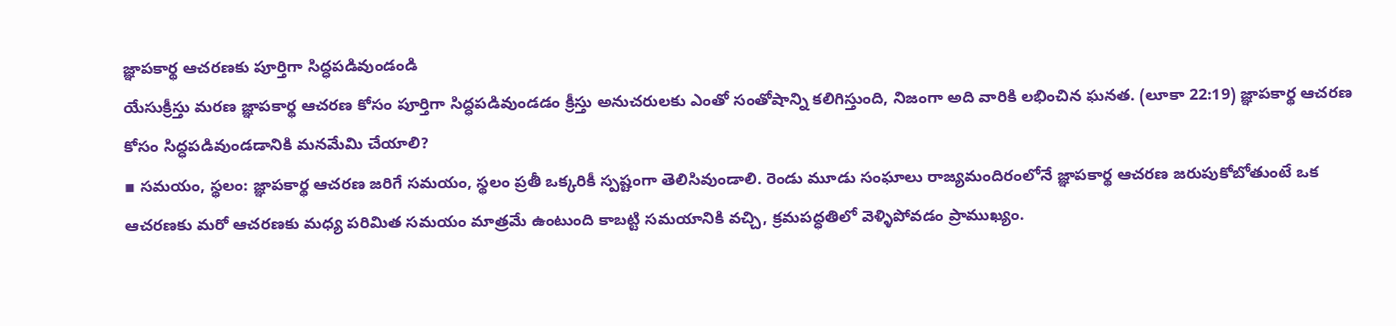జ్ఞాపకార్థ ఆచరణకు పూర్తిగా సిద్ధపడివుండండి
యేసుక్రీస్తు మరణ జ్ఞాపకార్థ ఆచరణ కోసం పూర్తిగా సిద్ధపడివుండడం క్రీస్తు అనుచరులకు ఎంతో సంతోషాన్ని కలిగిస్తుంది, నిజంగా అది వారికి లభించిన ఘనత. (లూకా 22:19) జ్ఞాపకార్థ ఆచరణ కోసం సిద్ధపడివుండడానికి మనమేమి చేయాలి?
▪ సమయం, స్థలం: జ్ఞాపకార్థ ఆచరణ జరిగే సమయం, స్థలం ప్రతీ ఒక్కరికీ స్పష్టంగా తెలిసివుండాలి. రెండు మూడు సంఘాలు రాజ్యమందిరంలోనే జ్ఞాపకార్థ ఆచరణ జరుపుకోబోతుంటే ఒక ఆచరణకు మరో ఆచరణకు మధ్య పరిమిత సమయం మాత్రమే ఉంటుంది కాబట్టి సమయానికి వచ్చి, క్రమపద్ధతిలో వెళ్ళిపోవడం ప్రాముఖ్యం.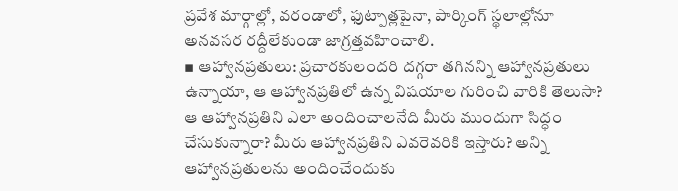ప్రవేశ మార్గాల్లో, వరండాలో, ఫుట్పాత్లపైనా, పార్కింగ్ స్థలాల్లోనూ అనవసర రద్దీలేకుండా జాగ్రత్తవహించాలి.
▪ ఆహ్వానప్రతులు: ప్రచారకులందరి దగ్గరా తగినన్ని ఆహ్వానప్రతులు ఉన్నాయా, ఆ ఆహ్వానప్రతిలో ఉన్న విషయాల గురించి వారికి తెలుసా? ఆ ఆహ్వానప్రతిని ఎలా అందించాలనేది మీరు ముందుగా సిద్ధం చేసుకున్నారా? మీరు ఆహ్వానప్రతిని ఎవరెవరికి ఇస్తారు? అన్ని ఆహ్వానప్రతులను అందించేందుకు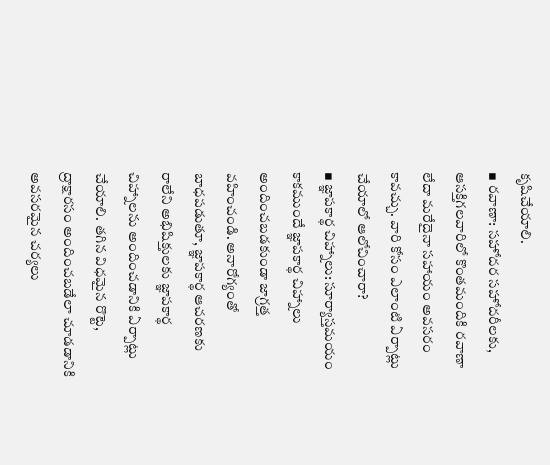కృషిచేయాలి.
▪ రవాణా: సహోదర సహోదరీలకు, ఆసక్తిగలవారిలో కొంతమందికి రవాణా లేదా మరేదైనా సహాయం అవసరం కావచ్చు. వారి కోసం ఎలాంటి ఏర్పాట్లు చేయాలో ఆలోచించారా?
▪ జ్ఞాపకార్థ చిహ్నాలు: సూర్యాస్తమయం కాకముందే జ్ఞాపకార్థ చిహ్నాలు అందించబడకుండా జాగ్రత్త వహించండి. అనారోగ్యంతో బాధపడుతూ, జ్ఞాపకార్థ ఆచరణకు రాలేని అభిషిక్తులకు జ్ఞాపకార్థ చిహ్నాలను అందించడానికి ఏర్పాట్లు చేయాలి. తగిన విధమైన రొట్టె, ద్రాక్షారసం అందించబడేలా చూడడానికి అవసరమైన చర్యలు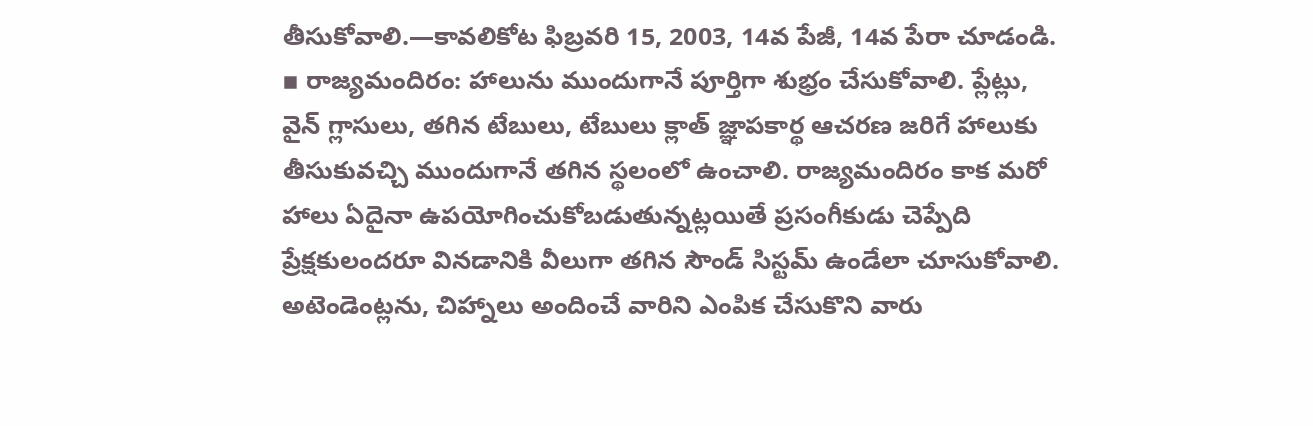తీసుకోవాలి.—కావలికోట ఫిబ్రవరి 15, 2003, 14వ పేజీ, 14వ పేరా చూడండి.
▪ రాజ్యమందిరం: హాలును ముందుగానే పూర్తిగా శుభ్రం చేసుకోవాలి. ప్లేట్లు, వైన్ గ్లాసులు, తగిన టేబులు, టేబులు క్లాత్ జ్ఞాపకార్థ ఆచరణ జరిగే హాలుకు తీసుకువచ్చి ముందుగానే తగిన స్థలంలో ఉంచాలి. రాజ్యమందిరం కాక మరో హాలు ఏదైనా ఉపయోగించుకోబడుతున్నట్లయితే ప్రసంగీకుడు చెప్పేది ప్రేక్షకులందరూ వినడానికి వీలుగా తగిన సౌండ్ సిస్టమ్ ఉండేలా చూసుకోవాలి. అటెండెంట్లను, చిహ్నాలు అందించే వారిని ఎంపిక చేసుకొని వారు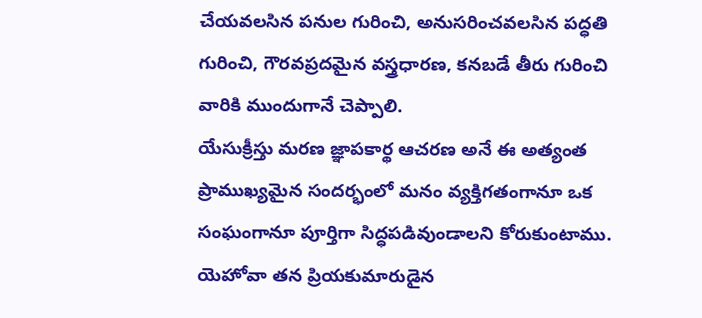చేయవలసిన పనుల గురించి, అనుసరించవలసిన పద్ధతి గురించి, గౌరవప్రదమైన వస్త్రధారణ, కనబడే తీరు గురించి వారికి ముందుగానే చెప్పాలి.
యేసుక్రీస్తు మరణ జ్ఞాపకార్థ ఆచరణ అనే ఈ అత్యంత ప్రాముఖ్యమైన సందర్భంలో మనం వ్యక్తిగతంగానూ ఒక సంఘంగానూ పూర్తిగా సిద్ధపడివుండాలని కోరుకుంటాము. యెహోవా తన ప్రియకుమారుడైన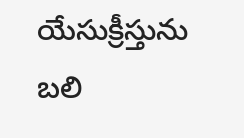యేసుక్రీస్తును బలి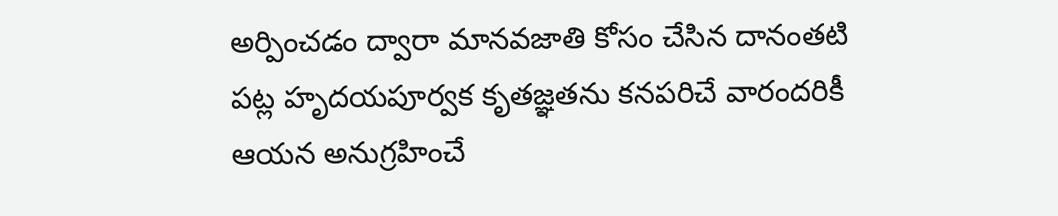అర్పించడం ద్వారా మానవజాతి కోసం చేసిన దానంతటి పట్ల హృదయపూర్వక కృతజ్ఞతను కనపరిచే వారందరికీ ఆయన అనుగ్రహించే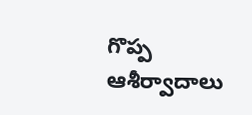గొప్ప ఆశీర్వాదాలు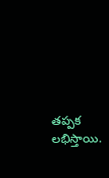తప్పక లభిస్తాయి.